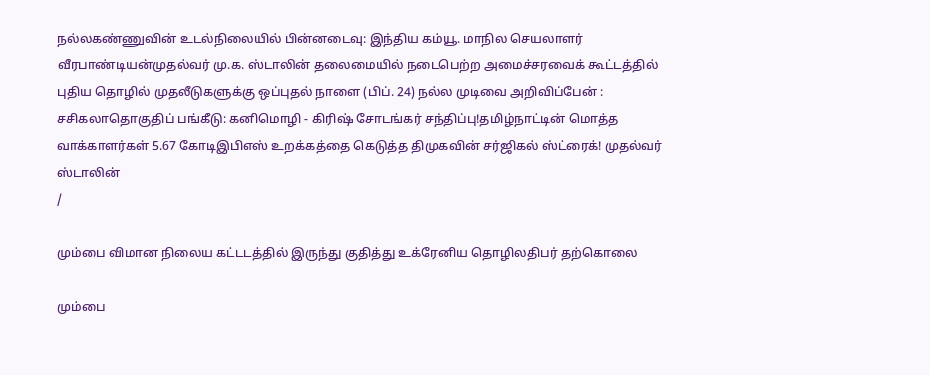நல்லகண்ணுவின் உடல்நிலையில் பின்னடைவு: இந்திய கம்யூ. மாநில செயலாளர் வீரபாண்டியன்முதல்வர் மு.க. ஸ்டாலின் தலைமையில் நடைபெற்ற அமைச்சரவைக் கூட்டத்தில் புதிய தொழில் முதலீடுகளுக்கு ஒப்புதல் நாளை (பிப். 24) நல்ல முடிவை அறிவிப்பேன் : சசிகலாதொகுதிப் பங்கீடு: கனிமொழி - கிரிஷ் சோடங்கர் சந்திப்பு!தமிழ்நாட்டின் மொத்த வாக்காளர்கள் 5.67 கோடிஇபிஎஸ் உறக்கத்தை கெடுத்த திமுகவின் சர்ஜிகல் ஸ்ட்ரைக்! முதல்வர் ஸ்டாலின்
/

மும்பை விமான நிலைய கட்டடத்தில் இருந்து குதித்து உக்ரேனிய தொழிலதிபர் தற்கொலை

மும்பை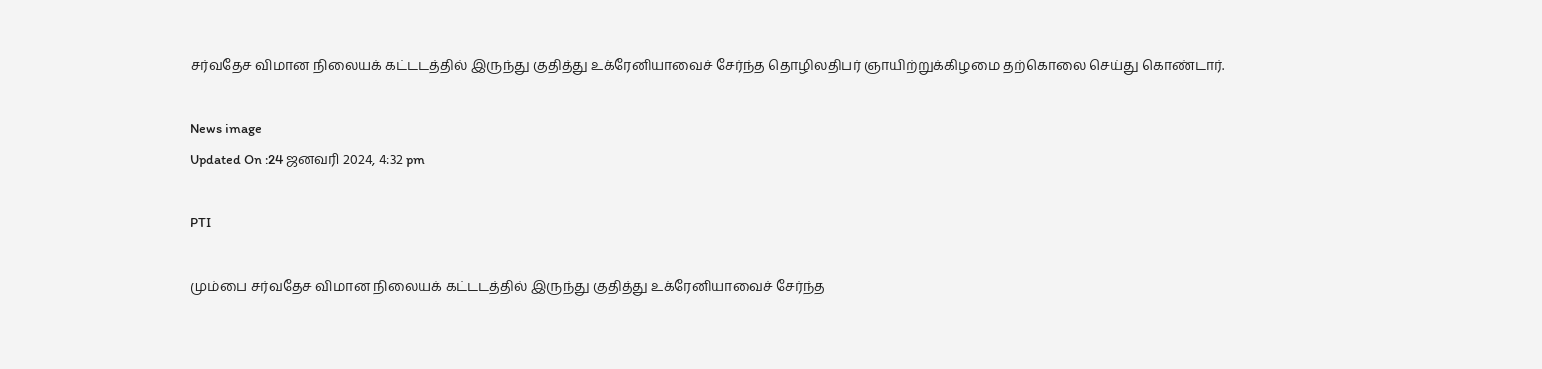சர்வதேச விமான நிலையக் கட்டடத்தில் இருந்து குதித்து உக்ரேனியாவைச் சேர்ந்த தொழிலதிபர் ஞாயிற்றுக்கிழமை தற்கொலை செய்து கொண்டார்.

News image
Updated On :24 ஜனவரி 2024, 4:32 pm

PTI

மும்பை சர்வதேச விமான நிலையக் கட்டடத்தில் இருந்து குதித்து உக்ரேனியாவைச் சேர்ந்த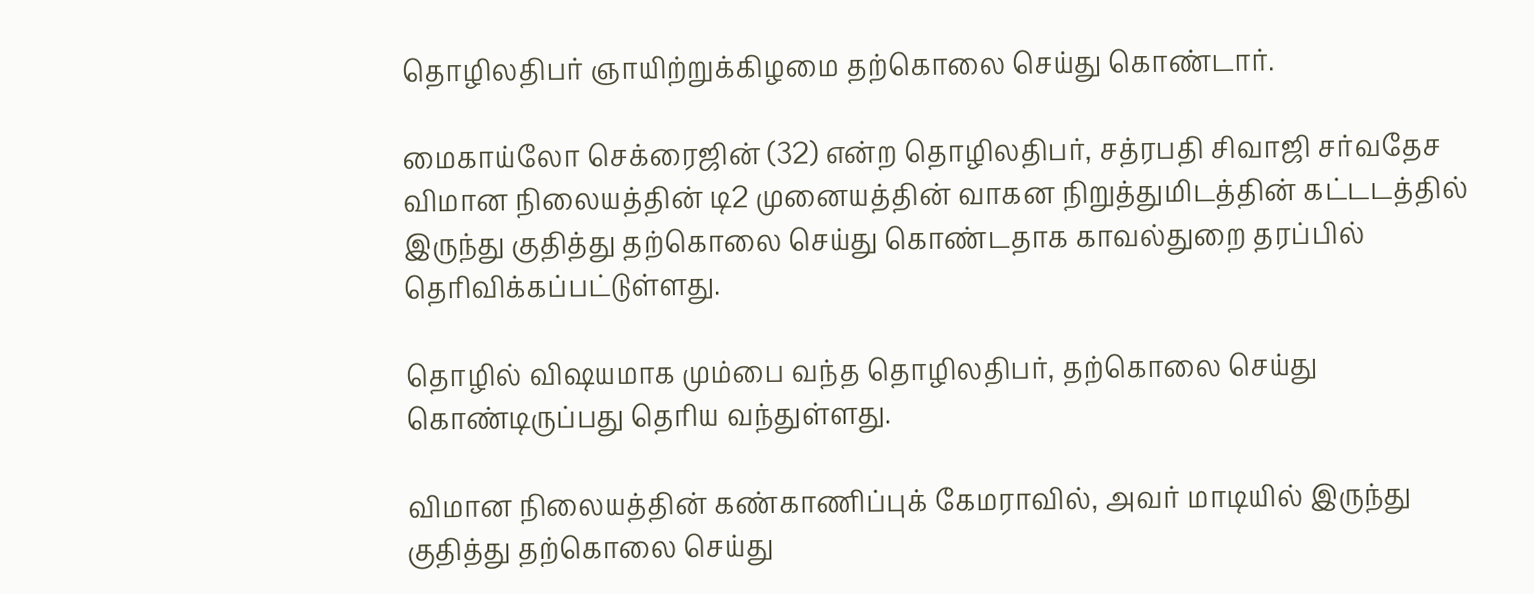தொழிலதிபர் ஞாயிற்றுக்கிழமை தற்கொலை செய்து கொண்டார்.

மைகாய்லோ செக்ரைஜின் (32) என்ற தொழிலதிபர், சத்ரபதி சிவாஜி சர்வதேச விமான நிலையத்தின் டி2 முனையத்தின் வாகன நிறுத்துமிடத்தின் கட்டடத்தில் இருந்து குதித்து தற்கொலை செய்து கொண்டதாக காவல்துறை தரப்பில் தெரிவிக்கப்பட்டுள்ளது.

தொழில் விஷயமாக மும்பை வந்த தொழிலதிபர், தற்கொலை செய்து கொண்டிருப்பது தெரிய வந்துள்ளது.

விமான நிலையத்தின் கண்காணிப்புக் கேமராவில், அவர் மாடியில் இருந்து குதித்து தற்கொலை செய்து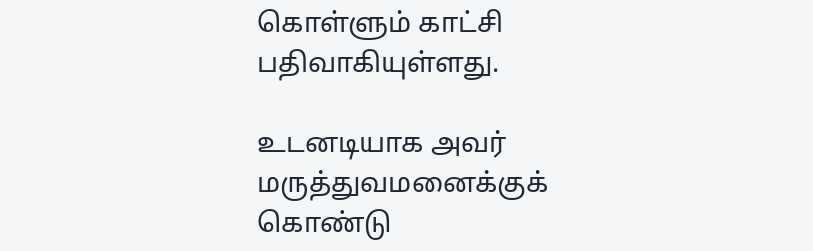கொள்ளும் காட்சி பதிவாகியுள்ளது.

உடனடியாக அவர் மருத்துவமனைக்குக் கொண்டு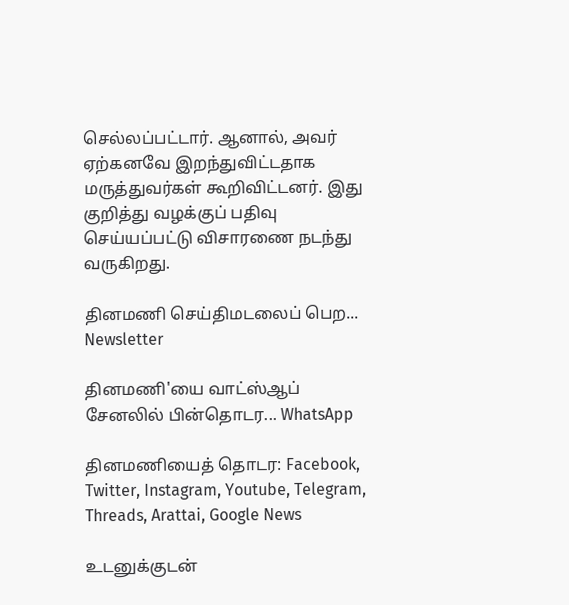செல்லப்பட்டார். ஆனால், அவர் ஏற்கனவே இறந்துவிட்டதாக மருத்துவர்கள் கூறிவிட்டனர். இது குறித்து வழக்குப் பதிவு செய்யப்பட்டு விசாரணை நடந்து வருகிறது.

தினமணி செய்திமடலைப் பெற... Newsletter

தினமணி'யை வாட்ஸ்ஆப் சேனலில் பின்தொடர... WhatsApp

தினமணியைத் தொடர: Facebook, Twitter, Instagram, Youtube, Telegram, Threads, Arattai, Google News

உடனுக்குடன்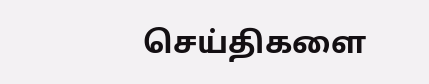செய்திகளை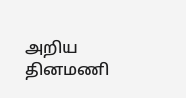அறிய தினமணி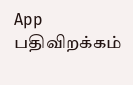App பதிவிறக்கம்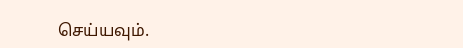செய்யவும்.